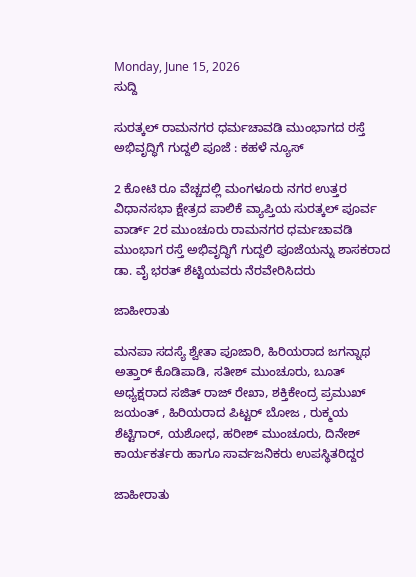Monday, June 15, 2026
ಸುದ್ದಿ

ಸುರತ್ಕಲ್ ರಾಮನಗರ ಧರ್ಮಚಾವಡಿ ಮುಂಭಾಗದ ರಸ್ತೆ ಅಭಿವೃದ್ಧಿಗೆ ಗುದ್ದಲಿ ಪೂಜೆ : ಕಹಳೆ ನ್ಯೂಸ್

2 ಕೋಟಿ ರೂ ವೆಚ್ಚದಲ್ಲಿ ಮಂಗಳೂರು ನಗರ ಉತ್ತರ ವಿಧಾನಸಭಾ ಕ್ಷೇತ್ರದ ಪಾಲಿಕೆ ವ್ಯಾಪ್ತಿಯ ಸುರತ್ಕಲ್ ಪೂರ್ವ ವಾರ್ಡ್ 2ರ ಮುಂಚೂರು ರಾಮನಗರ ಧರ್ಮಚಾವಡಿ ಮುಂಭಾಗ ರಸ್ತೆ ಅಭಿವೃದ್ಧಿಗೆ ಗುದ್ದಲಿ ಪೂಜೆಯನ್ನು ಶಾಸಕರಾದ ಡಾ. ವೈ ಭರತ್ ಶೆಟ್ಟಿಯವರು ನೆರವೇರಿಸಿದರು

ಜಾಹೀರಾತು

ಮನಪಾ ಸದಸ್ಯೆ ಶ್ವೇತಾ ಪೂಜಾರಿ, ಹಿರಿಯರಾದ ಜಗನ್ನಾಥ ಅತ್ತಾರ್ ಕೊಡಿಪಾಡಿ, ಸತೀಶ್ ಮುಂಚೂರು, ಬೂತ್ ಅಧ್ಯಕ್ಷರಾದ ಸಜಿತ್ ರಾಜ್ ರೇಖಾ, ಶಕ್ತಿಕೇಂದ್ರ ಪ್ರಮುಖ್ ಜಯಂತ್ , ಹಿರಿಯರಾದ ಪಿಟ್ಟರ್ ಬೋಜ , ರುಕ್ಮಯ ಶೆಟ್ಟಿಗಾರ್, ಯಶೋಧ, ಹರೀಶ್ ಮುಂಚೂರು, ದಿನೇಶ್ ಕಾರ್ಯಕರ್ತರು ಹಾಗೂ ಸಾರ್ವಜನಿಕರು ಉಪಸ್ಥಿತರಿದ್ದರ

ಜಾಹೀರಾತು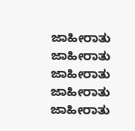ಜಾಹೀರಾತು
ಜಾಹೀರಾತು
ಜಾಹೀರಾತು
ಜಾಹೀರಾತು
ಜಾಹೀರಾತು